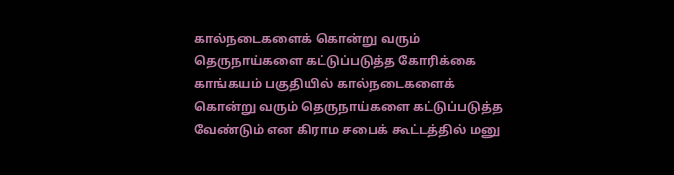கால்நடைகளைக் கொன்று வரும் தெருநாய்களை கட்டுப்படுத்த கோரிக்கை
காங்கயம் பகுதியில் கால்நடைகளைக் கொன்று வரும் தெருநாய்களை கட்டுப்படுத்த வேண்டும் என கிராம சபைக் கூட்டத்தில் மனு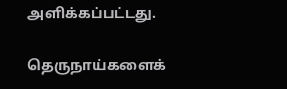அளிக்கப்பட்டது.

தெருநாய்களைக்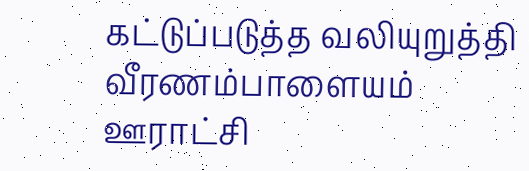கட்டுப்படுத்த வலியுறுத்தி வீரணம்பாளையம் ஊராட்சி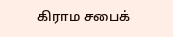கிராம சபைக்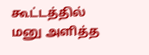கூட்டத்தில் மனு அளித்த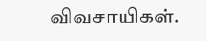விவசாயிகள்.